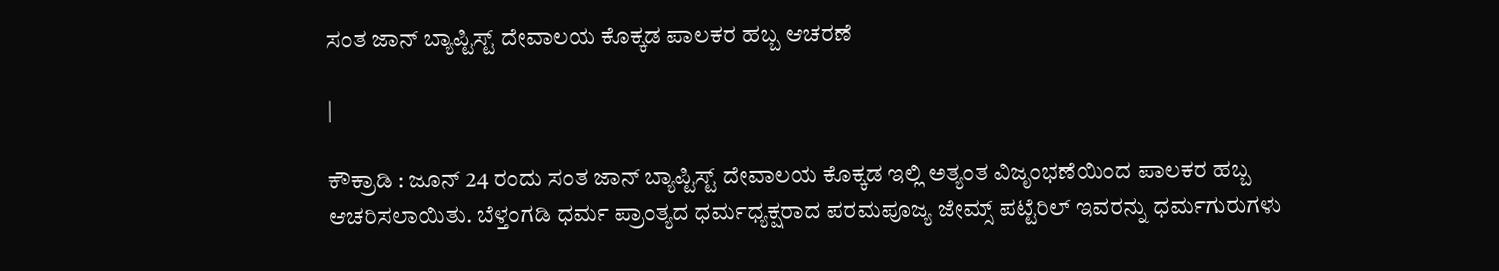ಸಂತ ಜಾನ್ ಬ್ಯಾಪ್ಟಿಸ್ಟ್ ದೇವಾಲಯ ಕೊಕ್ಕಡ ಪಾಲಕರ ಹಬ್ಬ ಆಚರಣೆ

|

ಕೌಕ್ರಾಡಿ : ಜೂನ್ 24 ರಂದು ಸಂತ ಜಾನ್ ಬ್ಯಾಪ್ಟಿಸ್ಟ್ ದೇವಾಲಯ ಕೊಕ್ಕಡ ಇಲ್ಲಿ ಅತ್ಯಂತ ವಿಜೃಂಭಣೆಯಿಂದ ಪಾಲಕರ ಹಬ್ಬ ಆಚರಿಸಲಾಯಿತು. ಬೆಳ್ತಂಗಡಿ ಧರ್ಮ ಪ್ರಾಂತ್ಯದ ಧರ್ಮಧ್ಯಕ್ಷರಾದ ಪರಮಪೂಜ್ಯ ಜೇಮ್ಸ್ ಪಟ್ಟೆರಿಲ್ ಇವರನ್ನು ಧರ್ಮಗುರುಗಳು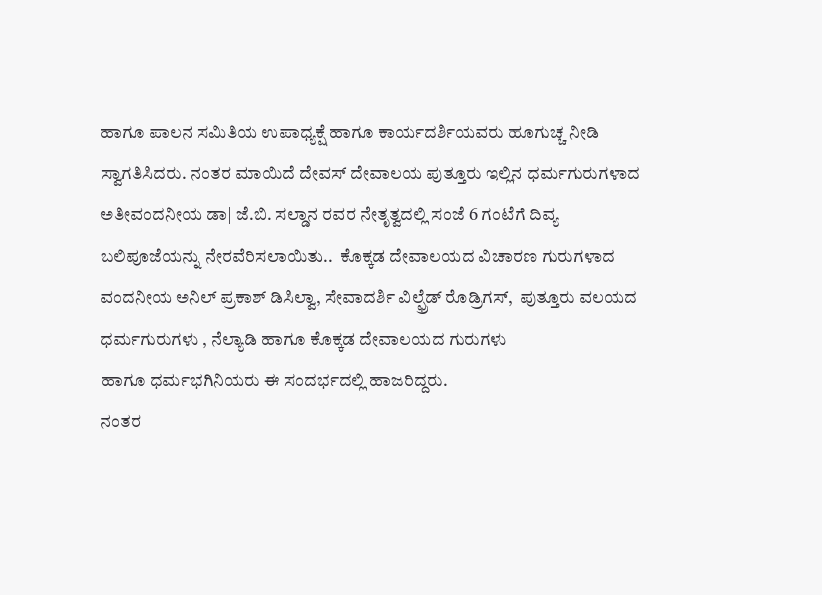ಹಾಗೂ ಪಾಲನ ಸಮಿತಿಯ ಉಪಾಧ್ಯಕ್ಷೆ ಹಾಗೂ ಕಾರ್ಯದರ್ಶಿಯವರು ಹೂಗುಚ್ಚ ನೀಡಿ ಸ್ವಾಗತಿಸಿದರು. ನಂತರ ಮಾಯಿದೆ ದೇವಸ್ ದೇವಾಲಯ ಪುತ್ತೂರು ಇಲ್ಲಿನ ಧರ್ಮಗುರುಗಳಾದ ಅತೀವಂದನೀಯ ಡಾ| ಜೆ.ಬಿ. ಸಲ್ಡಾನ ರವರ ನೇತೃತ್ವದಲ್ಲಿ ಸಂಜೆ 6 ಗಂಟೆಗೆ ದಿವ್ಯ ಬಲಿಪೂಜೆಯನ್ನು ನೇರವೆರಿಸಲಾಯಿತು..  ಕೊಕ್ಕಡ ದೇವಾಲಯದ ವಿಚಾರಣ ಗುರುಗಳಾದ ವಂದನೀಯ ಅನಿಲ್ ಪ್ರಕಾಶ್ ಡಿಸಿಲ್ವಾ, ಸೇವಾದರ್ಶಿ ವಿಲ್ಫ್ರೆಡ್ ರೊಡ್ರಿಗಸ್,  ಪುತ್ತೂರು ವಲಯದ  ಧರ್ಮಗುರುಗಳು , ನೆಲ್ಯಾಡಿ ಹಾಗೂ ಕೊಕ್ಕಡ ದೇವಾಲಯದ ಗುರುಗಳು
ಹಾಗೂ ಧರ್ಮಭಗಿನಿಯರು ಈ ಸಂದರ್ಭದಲ್ಲಿ ಹಾಜರಿದ್ದರು.
ನಂತರ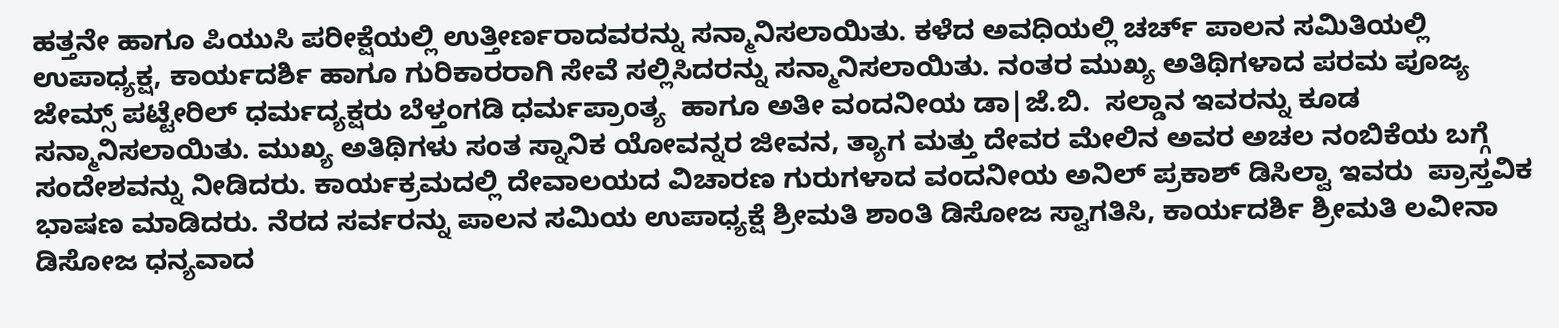ಹತ್ತನೇ ಹಾಗೂ ಪಿಯುಸಿ ಪರೀಕ್ಷೆಯಲ್ಲಿ ಉತ್ತೀರ್ಣರಾದವರನ್ನು ಸನ್ಮಾನಿಸಲಾಯಿತು. ಕಳೆದ ಅವಧಿಯಲ್ಲಿ ಚರ್ಚ್ ಪಾಲನ ಸಮಿತಿಯಲ್ಲಿ ಉಪಾಧ್ಯಕ್ಷ, ಕಾರ್ಯದರ್ಶಿ ಹಾಗೂ ಗುರಿಕಾರರಾಗಿ ಸೇವೆ ಸಲ್ಲಿಸಿದರನ್ನು ಸನ್ಮಾನಿಸಲಾಯಿತು. ನಂತರ ಮುಖ್ಯ ಅತಿಥಿಗಳಾದ ಪರಮ ಪೂಜ್ಯ ಜೇಮ್ಸ್ ಪಟ್ಟೇರಿಲ್ ಧರ್ಮದ್ಯಕ್ಷರು ಬೆಳ್ತಂಗಡಿ ಧರ್ಮಪ್ರಾಂತ್ಯ  ಹಾಗೂ ಅತೀ ವಂದನೀಯ ಡಾ|ಜೆ.ಬಿ.  ಸಲ್ಡಾನ ಇವರನ್ನು ಕೂಡ ಸನ್ಮಾನಿಸಲಾಯಿತು. ಮುಖ್ಯ ಅತಿಥಿಗಳು ಸಂತ ಸ್ನಾನಿಕ ಯೋವನ್ನರ ಜೀವನ, ತ್ಯಾಗ ಮತ್ತು ದೇವರ ಮೇಲಿನ ಅವರ ಅಚಲ ನಂಬಿಕೆಯ ಬಗ್ಗೆ ಸಂದೇಶವನ್ನು ನೀಡಿದರು. ಕಾರ್ಯಕ್ರಮದಲ್ಲಿ ದೇವಾಲಯದ ವಿಚಾರಣ ಗುರುಗಳಾದ ವಂದನೀಯ ಅನಿಲ್ ಪ್ರಕಾಶ್ ಡಿಸಿಲ್ವಾ ಇವರು  ಪ್ರಾಸ್ತವಿಕ ಭಾಷಣ ಮಾಡಿದರು. ನೆರದ ಸರ್ವರನ್ನು ಪಾಲನ ಸಮಿಯ ಉಪಾಧ್ಯಕ್ಷೆ ಶ್ರೀಮತಿ ಶಾಂತಿ ಡಿಸೋಜ ಸ್ವಾಗತಿಸಿ, ಕಾರ್ಯದರ್ಶಿ ಶ್ರೀಮತಿ ಲವೀನಾ ಡಿಸೋಜ ಧನ್ಯವಾದ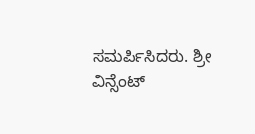ಸಮರ್ಪಿಸಿದರು. ಶ್ರೀ ವಿನ್ಸೆಂಟ್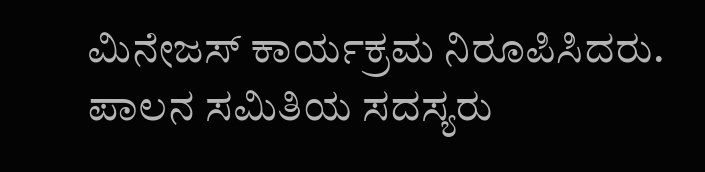ಮಿನೇಜಸ್ ಕಾರ್ಯಕ್ರಮ ನಿರೂಪಿಸಿದರು. ಪಾಲನ ಸಮಿತಿಯ ಸದಸ್ಯರು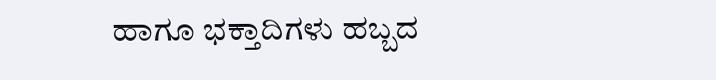ಹಾಗೂ ಭಕ್ತಾದಿಗಳು ಹಬ್ಬದ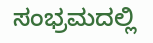ಸಂಭ್ರಮದಲ್ಲಿ